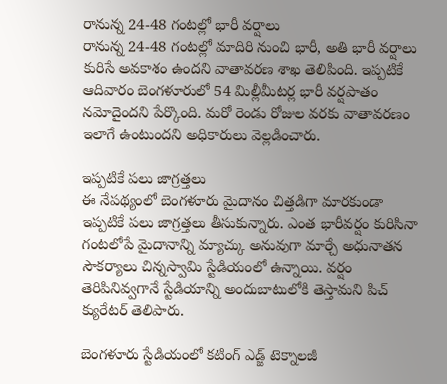రానున్న 24-48 గంటల్లో భారీ వర్షాలు
రానున్న 24-48 గంటల్లో మాదిరి నుంచి భారీ, అతి భారీ వర్షాలు కురిసే అవకాశం ఉందని వాతావరణ శాఖ తెలిపింది. ఇప్పటికే ఆదివారం బెంగళూరులో 54 మిల్లీమీటర్ల భారీ వర్షపాతం నమోదైందని పేర్కొంది. మరో రెండు రోజుల వరకు వాతావరణం ఇలాగే ఉంటుందని అధికారులు వెల్లడించారు.

ఇప్పటికే పలు జాగ్రత్తలు
ఈ నేపథ్యంలో బెంగళూరు మైదానం చిత్తడిగా మారకుండా ఇప్పటికే పలు జాగ్రత్తలు తీసుకున్నారు. ఎంత భారీవర్షం కురిసినా గంటలోపే మైదానాన్ని మ్యాచ్కు అనువుగా మార్చే అధునాతన సౌకర్యాలు చిన్నస్వామి స్టేడియంలో ఉన్నాయి. వర్షం తెరిపినివ్వగానే స్టేడియాన్ని అందుబాటులోకి తెస్తామని పిచ్ క్యురేటర్ తెలిపారు.

బెంగళూరు స్టేడియంలో కటింగ్ ఎడ్జ్ టెక్నాలజీ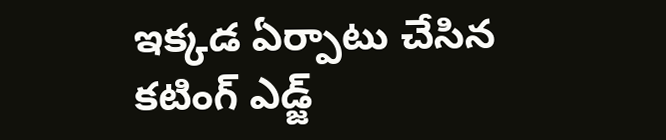ఇక్కడ ఏర్పాటు చేసిన కటింగ్ ఎడ్జ్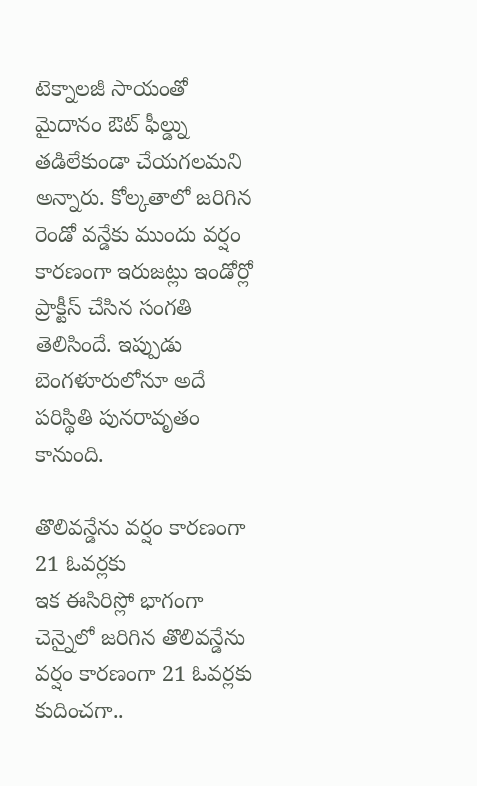టెక్నాలజీ సాయంతో మైదానం ఔట్ ఫీల్డ్ను తడిలేకుండా చేయగలమని అన్నారు. కోల్కతాలో జరిగిన రెండో వన్డేకు ముందు వర్షం కారణంగా ఇరుజట్లు ఇండోర్లో ప్రాక్టీస్ చేసిన సంగతి తెలిసిందే. ఇప్పుడు బెంగళూరులోనూ అదే పరిస్థితి పునరావృతం కానుంది.

తొలివన్డేను వర్షం కారణంగా 21 ఓవర్లకు
ఇక ఈసిరిస్లో భాగంగా చెన్నైలో జరిగిన తొలివన్డేను వర్షం కారణంగా 21 ఓవర్లకు కుదించగా..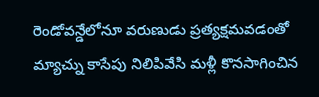రెండోవన్డేలోనూ వరుణుడు ప్రత్యక్షమవడంతో మ్యాచ్ను కాసేపు నిలిపివేసి మళ్లీ కొనసాగించిన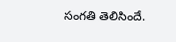సంగతి తెలిసిందే.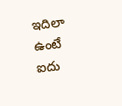ఇదిలా ఉంటే ఐదు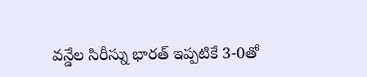వన్డేల సిరీస్ను భారత్ ఇప్పటికే 3-0తో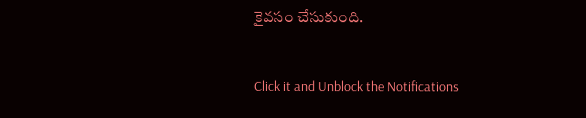కైవసం చేసుకుంది.


Click it and Unblock the Notifications